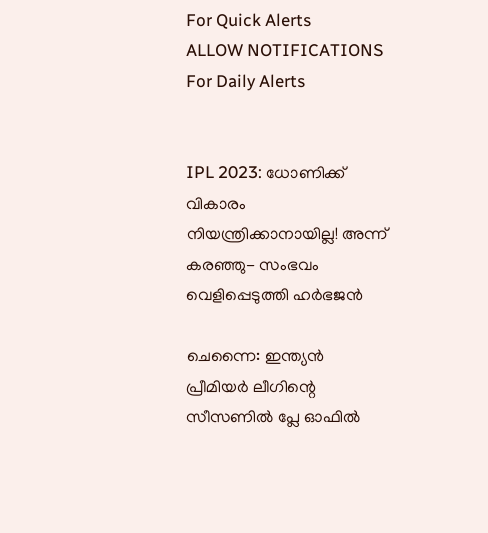For Quick Alerts
ALLOW NOTIFICATIONS
For Daily Alerts


IPL 2023: ധോണിക്ക് വികാരം നിയന്ത്രിക്കാനായില്ല! അന്ന് കരഞ്ഞു- സംഭവം വെളിപ്പെടുത്തി ഹര്‍ഭജന്‍

ചെന്നൈ: ഇന്ത്യന്‍ പ്രീമിയര്‍ ലീഗിന്റെ സീസണില്‍ പ്ലേ ഓഫില്‍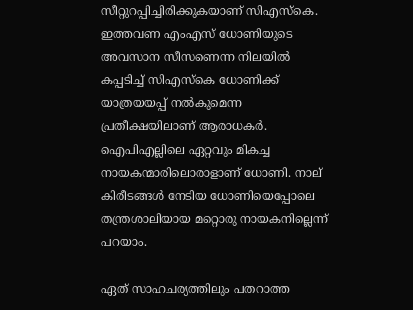സീറ്റുറപ്പിച്ചിരിക്കുകയാണ് സിഎസ്‌കെ. ഇത്തവണ എംഎസ് ധോണിയുടെ അവസാന സീസണെന്ന നിലയില്‍ കപ്പടിച്ച് സിഎസ്‌കെ ധോണിക്ക് യാത്രയയപ്പ് നല്‍കുമെന്ന പ്രതീക്ഷയിലാണ് ആരാധകര്‍. ഐപിഎല്ലിലെ ഏറ്റവും മികച്ച നായകന്മാരിലൊരാളാണ് ധോണി. നാല് കിരീടങ്ങള്‍ നേടിയ ധോണിയെപ്പോലെ തന്ത്രശാലിയായ മറ്റൊരു നായകനില്ലെന്ന് പറയാം.

ഏത് സാഹചര്യത്തിലും പതറാത്ത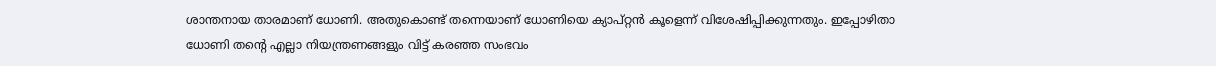ശാന്തനായ താരമാണ് ധോണി. അതുകൊണ്ട് തന്നെയാണ് ധോണിയെ ക്യാപ്റ്റന്‍ കൂളെന്ന് വിശേഷിപ്പിക്കുന്നതും. ഇപ്പോഴിതാ ധോണി തന്റെ എല്ലാ നിയന്ത്രണങ്ങളും വിട്ട് കരഞ്ഞ സംഭവം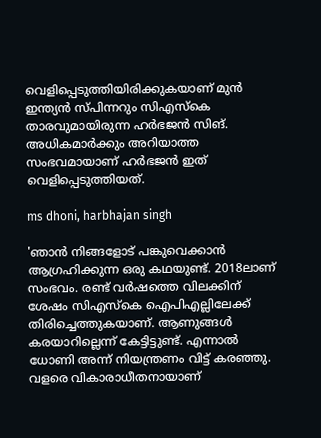വെളിപ്പെടുത്തിയിരിക്കുകയാണ് മുന്‍ ഇന്ത്യന്‍ സ്പിന്നറും സിഎസ്‌കെ താരവുമായിരുന്ന ഹര്‍ഭജന്‍ സിങ്. അധികമാര്‍ക്കും അറിയാത്ത സംഭവമായാണ് ഹര്‍ഭജന്‍ ഇത് വെളിപ്പെടുത്തിയത്.

ms dhoni, harbhajan singh

'ഞാന്‍ നിങ്ങളോട് പങ്കുവെക്കാന്‍ ആഗ്രഹിക്കുന്ന ഒരു കഥയുണ്ട്. 2018ലാണ് സംഭവം. രണ്ട് വര്‍ഷത്തെ വിലക്കിന് ശേഷം സിഎസ്‌കെ ഐപിഎല്ലിലേക്ക് തിരിച്ചെത്തുകയാണ്. ആണുങ്ങള്‍ കരയാറില്ലെന്ന് കേട്ടിട്ടുണ്ട്. എന്നാല്‍ ധോണി അന്ന് നിയന്ത്രണം വിട്ട് കരഞ്ഞു. വളരെ വികാരാധീതനായാണ്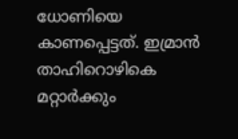ധോണിയെ കാണപ്പെട്ടത്. ഇമ്രാന്‍ താഹിറൊഴികെ മറ്റാര്‍ക്കും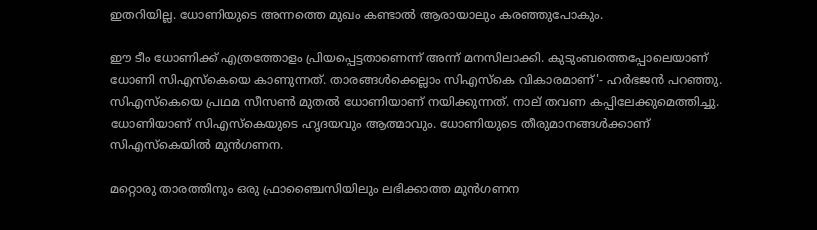ഇതറിയില്ല. ധോണിയുടെ അന്നത്തെ മുഖം കണ്ടാല്‍ ആരായാലും കരഞ്ഞുപോകും.

ഈ ടീം ധോണിക്ക് എത്രത്തോളം പ്രിയപ്പെട്ടതാണെന്ന് അന്ന് മനസിലാക്കി. കുടുംബത്തെപ്പോലെയാണ് ധോണി സിഎസ്‌കെയെ കാണുന്നത്. താരങ്ങള്‍ക്കെല്ലാം സിഎസ്‌കെ വികാരമാണ്'- ഹര്‍ഭജന്‍ പറഞ്ഞു. സിഎസ്‌കെയെ പ്രഥമ സീസണ്‍ മുതല്‍ ധോണിയാണ് നയിക്കുന്നത്. നാല് തവണ കപ്പിലേക്കുമെത്തിച്ചു. ധോണിയാണ് സിഎസ്‌കെയുടെ ഹൃദയവും ആത്മാവും. ധോണിയുടെ തീരുമാനങ്ങള്‍ക്കാണ് സിഎസ്‌കെയില്‍ മുന്‍ഗണന.

മറ്റൊരു താരത്തിനും ഒരു ഫ്രാഞ്ചൈസിയിലും ലഭിക്കാത്ത മുന്‍ഗണന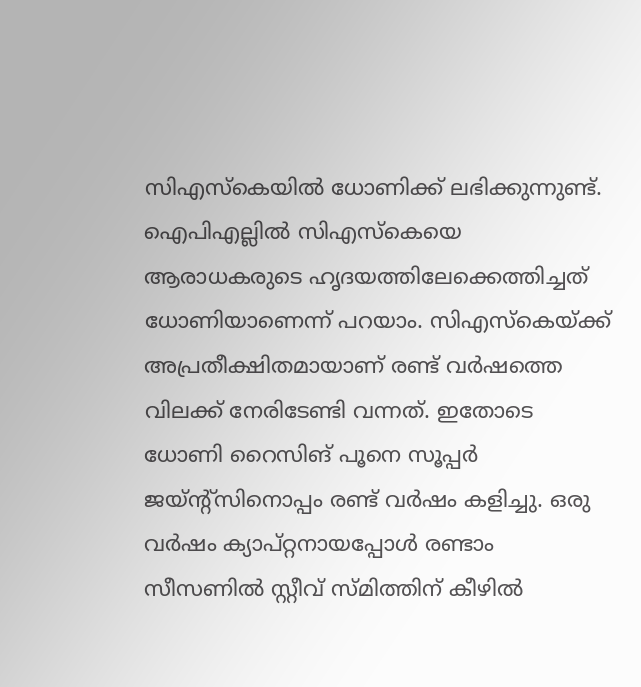സിഎസ്‌കെയില്‍ ധോണിക്ക് ലഭിക്കുന്നുണ്ട്. ഐപിഎല്ലില്‍ സിഎസ്‌കെയെ ആരാധകരുടെ ഹൃദയത്തിലേക്കെത്തിച്ചത് ധോണിയാണെന്ന് പറയാം. സിഎസ്‌കെയ്ക്ക് അപ്രതീക്ഷിതമായാണ് രണ്ട് വര്‍ഷത്തെ വിലക്ക് നേരിടേണ്ടി വന്നത്. ഇതോടെ ധോണി റൈസിങ് പൂനെ സൂപ്പര്‍ ജയ്ന്റ്‌സിനൊപ്പം രണ്ട് വര്‍ഷം കളിച്ചു. ഒരു വര്‍ഷം ക്യാപ്റ്റനായപ്പോള്‍ രണ്ടാം സീസണില്‍ സ്റ്റീവ് സ്മിത്തിന് കീഴില്‍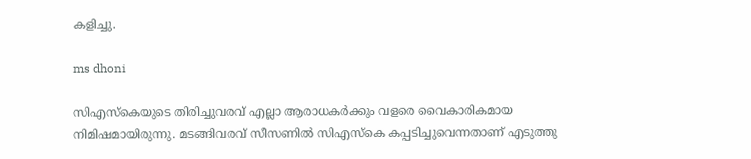കളിച്ചു.

ms dhoni

സിഎസ്‌കെയുടെ തിരിച്ചുവരവ് എല്ലാ ആരാധകര്‍ക്കും വളരെ വൈകാരികമായ നിമിഷമായിരുന്നു. മടങ്ങിവരവ് സീസണില്‍ സിഎസ്‌കെ കപ്പടിച്ചുവെന്നതാണ് എടുത്തു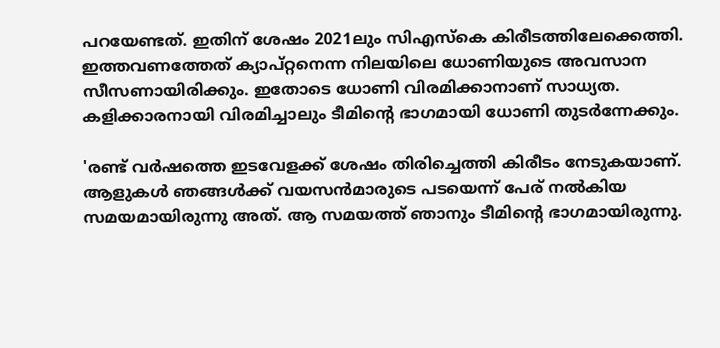പറയേണ്ടത്. ഇതിന് ശേഷം 2021ലും സിഎസ്‌കെ കിരീടത്തിലേക്കെത്തി. ഇത്തവണത്തേത് ക്യാപ്റ്റനെന്ന നിലയിലെ ധോണിയുടെ അവസാന സീസണായിരിക്കും. ഇതോടെ ധോണി വിരമിക്കാനാണ് സാധ്യത. കളിക്കാരനായി വിരമിച്ചാലും ടീമിന്റെ ഭാഗമായി ധോണി തുടര്‍ന്നേക്കും.

'രണ്ട് വര്‍ഷത്തെ ഇടവേളക്ക് ശേഷം തിരിച്ചെത്തി കിരീടം നേടുകയാണ്. ആളുകള്‍ ഞങ്ങള്‍ക്ക് വയസന്‍മാരുടെ പടയെന്ന് പേര് നല്‍കിയ സമയമായിരുന്നു അത്. ആ സമയത്ത് ഞാനും ടീമിന്റെ ഭാഗമായിരുന്നു.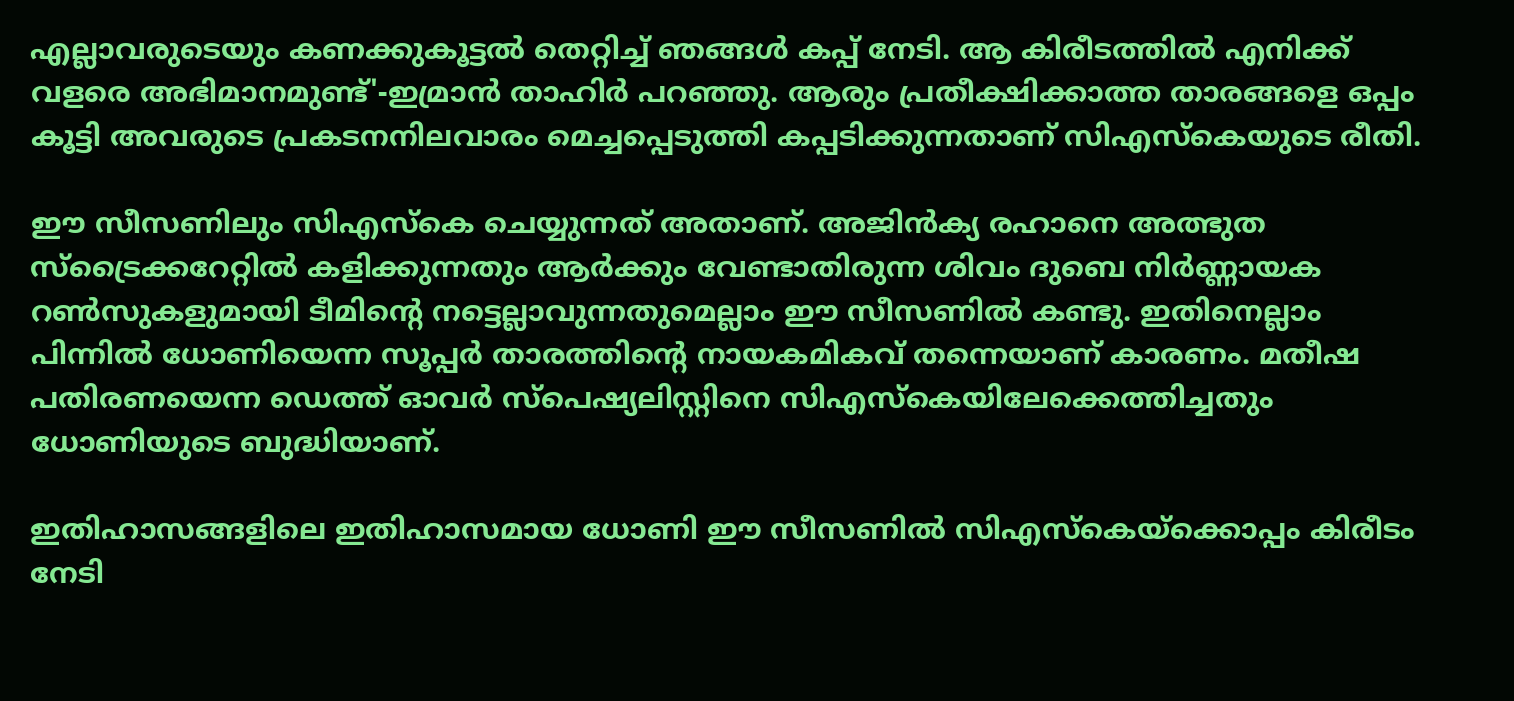എല്ലാവരുടെയും കണക്കുകൂട്ടല്‍ തെറ്റിച്ച് ഞങ്ങള്‍ കപ്പ് നേടി. ആ കിരീടത്തില്‍ എനിക്ക് വളരെ അഭിമാനമുണ്ട്'-ഇമ്രാന്‍ താഹിര്‍ പറഞ്ഞു. ആരും പ്രതീക്ഷിക്കാത്ത താരങ്ങളെ ഒപ്പം കൂട്ടി അവരുടെ പ്രകടനനിലവാരം മെച്ചപ്പെടുത്തി കപ്പടിക്കുന്നതാണ് സിഎസ്‌കെയുടെ രീതി.

ഈ സീസണിലും സിഎസ്‌കെ ചെയ്യുന്നത് അതാണ്. അജിന്‍ക്യ രഹാനെ അത്ഭുത സ്‌ട്രൈക്കറേറ്റില്‍ കളിക്കുന്നതും ആര്‍ക്കും വേണ്ടാതിരുന്ന ശിവം ദുബെ നിര്‍ണ്ണായക റണ്‍സുകളുമായി ടീമിന്റെ നട്ടെല്ലാവുന്നതുമെല്ലാം ഈ സീസണില്‍ കണ്ടു. ഇതിനെല്ലാം പിന്നില്‍ ധോണിയെന്ന സൂപ്പര്‍ താരത്തിന്റെ നായകമികവ് തന്നെയാണ് കാരണം. മതീഷ പതിരണയെന്ന ഡെത്ത് ഓവര്‍ സ്‌പെഷ്യലിസ്റ്റിനെ സിഎസ്‌കെയിലേക്കെത്തിച്ചതും ധോണിയുടെ ബുദ്ധിയാണ്.

ഇതിഹാസങ്ങളിലെ ഇതിഹാസമായ ധോണി ഈ സീസണില്‍ സിഎസ്‌കെയ്‌ക്കൊപ്പം കിരീടം നേടി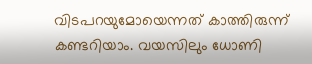വിടപറയുമോയെന്നത് കാത്തിരുന്ന് കണ്ടറിയാം. വയസിലും ധോണി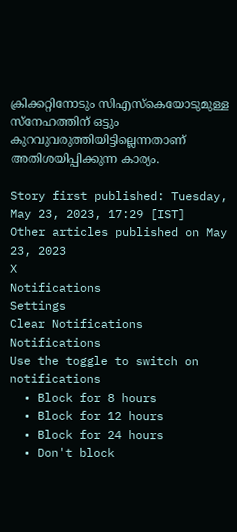ക്രിക്കറ്റിനോടും സിഎസ്‌കെയോടുമുള്ള സ്‌നേഹത്തിന് ഒട്ടും കുറവുവരുത്തിയിട്ടില്ലെന്നതാണ് അതിശയിപ്പിക്കുന്ന കാര്യം.

Story first published: Tuesday, May 23, 2023, 17:29 [IST]
Other articles published on May 23, 2023
X
Notifications
Settings
Clear Notifications
Notifications
Use the toggle to switch on notifications
  • Block for 8 hours
  • Block for 12 hours
  • Block for 24 hours
  • Don't block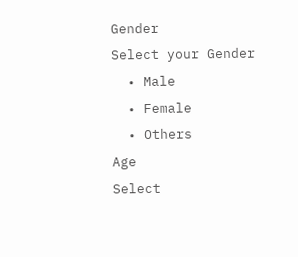Gender
Select your Gender
  • Male
  • Female
  • Others
Age
Select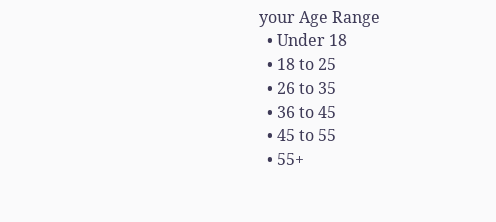your Age Range
  • Under 18
  • 18 to 25
  • 26 to 35
  • 36 to 45
  • 45 to 55
  • 55+